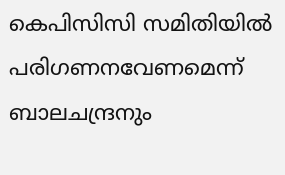കെപിസിസി സമിതിയില്‍ പരിഗണനവേണമെന്ന് ബാലചന്ദ്രനും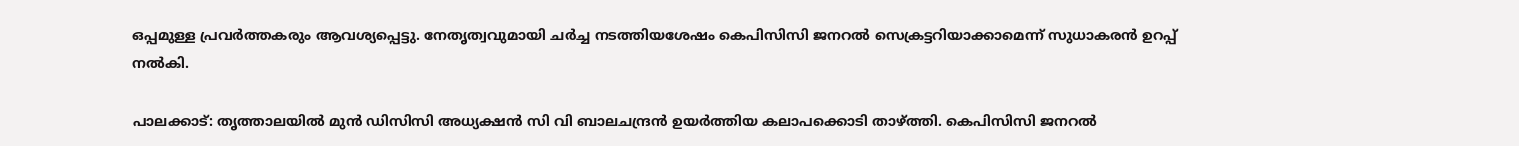ഒപ്പമുള്ള പ്രവര്‍ത്തകരും ആവശ്യപ്പെട്ടു. നേതൃത്വവുമായി ചര്‍ച്ച നടത്തിയശേഷം കെപിസിസി ജനറല്‍ സെക്രട്ടറിയാക്കാമെന്ന് സുധാകരന്‍ ഉറപ്പ് നല്‍കി.

പാലക്കാട്: തൃത്താലയില്‍ മുന്‍ ഡിസിസി അധ്യക്ഷന്‍ സി വി ബാലചന്ദ്രന്‍ ഉയര്‍ത്തിയ കലാപക്കൊടി താഴ്ത്തി. കെപിസിസി ജനറല്‍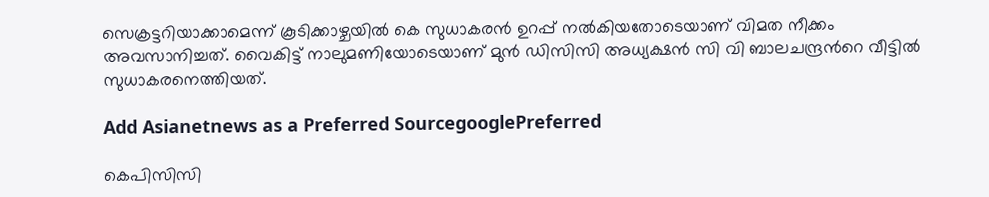സെക്രട്ടറിയാക്കാമെന്ന് കൂടിക്കാഴ്ചയില്‍ കെ സുധാകരന്‍ ഉറപ്പ് നല്‍കിയതോടെയാണ് വിമത നീക്കം അവസാനിച്ചത്. വൈകിട്ട് നാലുമണിയോടെയാണ് മുന്‍ ഡിസിസി അധ്യക്ഷന്‍ സി വി ബാലചന്ദ്രന്‍റെ വീട്ടില്‍ സുധാകരനെത്തിയത്.

Add Asianetnews as a Preferred SourcegooglePreferred

കെപിസിസി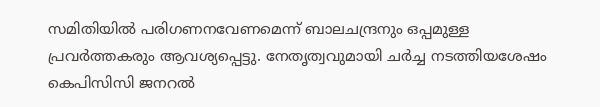സമിതിയില്‍ പരിഗണനവേണമെന്ന് ബാലചന്ദ്രനും ഒപ്പമുള്ള പ്രവര്‍ത്തകരും ആവശ്യപ്പെട്ടു. നേതൃത്വവുമായി ചര്‍ച്ച നടത്തിയശേഷം കെപിസിസി ജനറല്‍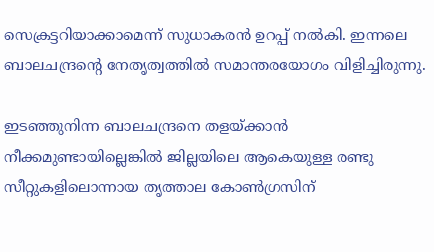സെക്രട്ടറിയാക്കാമെന്ന് സുധാകരന്‍ ഉറപ്പ് നല്‍കി. ഇന്നലെ ബാലചന്ദ്രന്‍റെ നേതൃത്വത്തില്‍ സമാന്തരയോഗം വിളിച്ചിരുന്നു.

ഇടഞ്ഞുനിന്ന ബാലചന്ദ്രനെ തളയ്ക്കാന്‍ നീക്കമുണ്ടായില്ലെങ്കില്‍ ജില്ലയിലെ ആകെയുള്ള രണ്ടു സീറ്റുകളിലൊന്നായ തൃത്താല കോണ്‍ഗ്രസിന്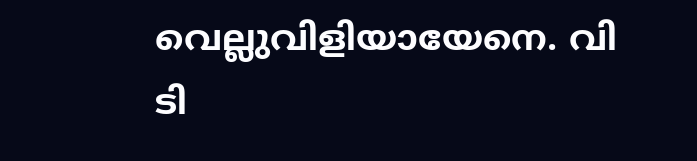വെല്ലുവിളിയായേനെ. വി ടി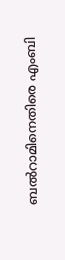ബല്‍റാമിനെതിരെ എംബി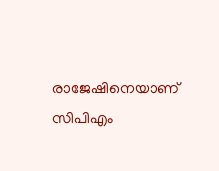രാജേഷിനെയാണ് സിപിഎം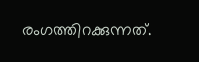രംഗത്തിറക്കുന്നത്.